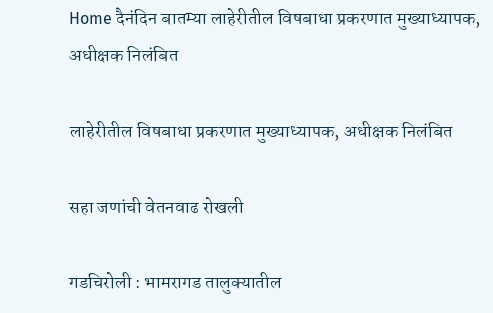Home दैनंदिन बातम्या लाहेरीतील विषबाधा प्रकरणात मुख्याध्यापक, अधीक्षक निलंबित

लाहेरीतील विषबाधा प्रकरणात मुख्याध्यापक, अधीक्षक निलंबित

सहा जणांची वेतनवाढ रोखली

गडचिरोली : भामरागड तालुक्यातील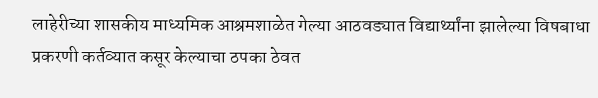लाहेरीच्या शासकीय माध्यमिक आश्रमशाळेत गेल्या आठवड्यात विद्यार्थ्यांना झालेल्या विषबाधा प्रकरणी कर्तव्यात कसूर केल्याचा ठपका ठेवत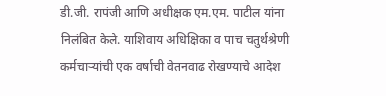डी.जी. रापंजी आणि अधीक्षक एम.एम. पाटील यांना निलंबित केले. याशिवाय अधिक्षिका व पाच चतुर्थश्रेणी कर्मचाऱ्यांची एक वर्षाची वेतनवाढ रोखण्याचे आदेश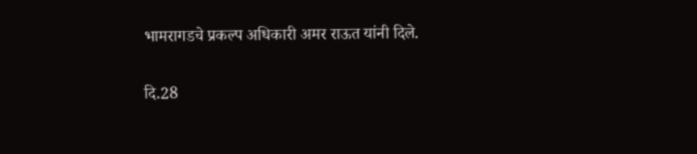भामरागडचे प्रकल्प अधिकारी अमर राऊत यांनी दिले.

दि.28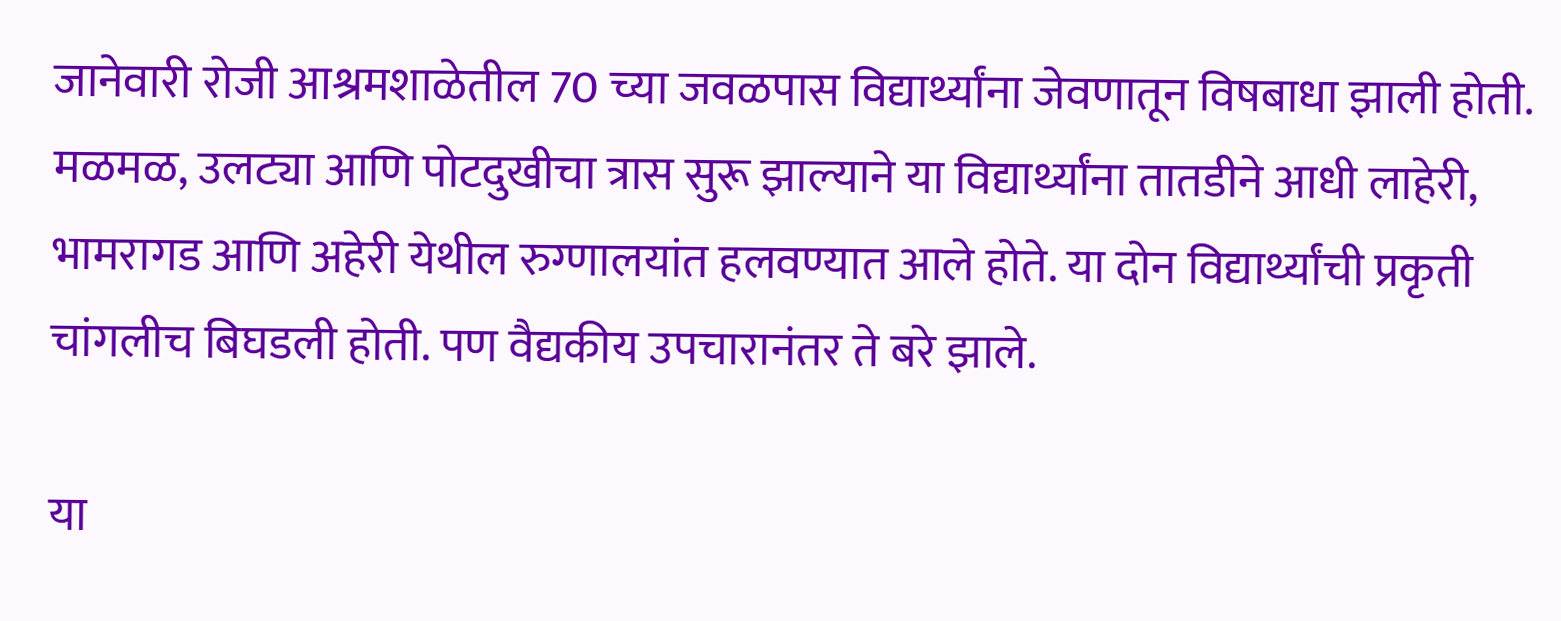जानेवारी रोजी आश्रमशाळेतील 70 च्या जवळपास विद्यार्थ्यांना जेवणातून विषबाधा झाली होती. मळमळ, उलट्या आणि पोटदुखीचा त्रास सुरू झाल्याने या विद्यार्थ्यांना तातडीने आधी लाहेरी, भामरागड आणि अहेरी येथील रुग्णालयांत हलवण्यात आले होते. या दोन विद्यार्थ्यांची प्रकृती चांगलीच बिघडली होती. पण वैद्यकीय उपचारानंतर ते बरे झाले.

या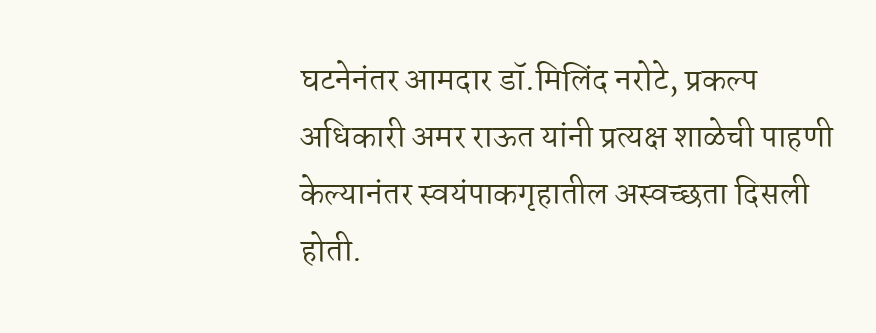घटनेनंतर आमदार डॉ.मिलिंद नरोटे, प्रकल्प अधिकारी अमर राऊत यांनी प्रत्यक्ष शाळेची पाहणी केल्यानंतर स्वयंपाकगृहातील अस्वच्छता दिसली होती.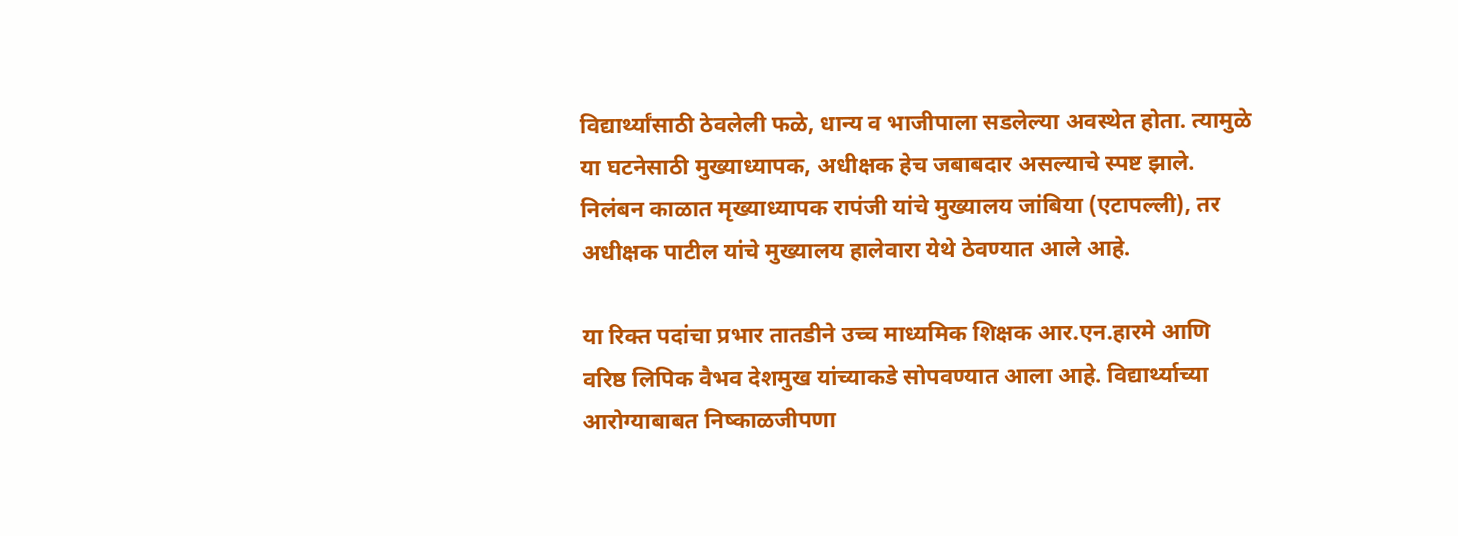विद्यार्थ्यांसाठी ठेवलेली फळे, धान्य व भाजीपाला सडलेल्या अवस्थेत होता. त्यामुळे या घटनेसाठी मुख्याध्यापक, अधीक्षक हेच जबाबदार असल्याचे स्पष्ट झाले. निलंबन काळात मृख्याध्यापक रापंजी यांचे मुख्यालय जांबिया (एटापल्ली), तर अधीक्षक पाटील यांचे मुख्यालय हालेवारा येथे ठेवण्यात आले आहे.

या रिक्त पदांचा प्रभार तातडीने उच्च माध्यमिक शिक्षक आर.एन.हारमे आणि वरिष्ठ लिपिक वैभव देशमुख यांच्याकडे सोपवण्यात आला आहे. विद्यार्थ्याच्या आरोग्याबाबत निष्काळजीपणा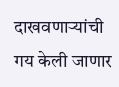दाखवणाऱ्यांची गय केली जाणार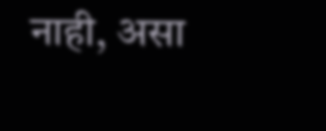नाही, असा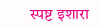स्पष्ट इशारा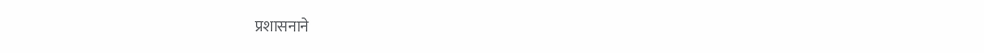प्रशासनाने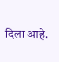दिला आहे.